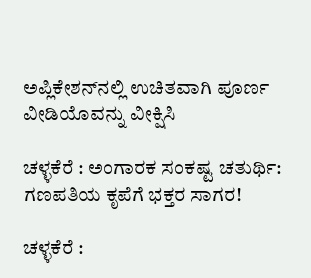ಅಪ್ಲಿಕೇಶನ್‌ನಲ್ಲಿ ಉಚಿತವಾಗಿ ಪೂರ್ಣ ವೀಡಿಯೊವನ್ನು ವೀಕ್ಷಿಸಿ

ಚಳ್ಳಕೆರೆ : ಅಂಗಾರಕ ಸಂಕಷ್ಟ ಚತುರ್ಥಿ: ಗಣಪತಿಯ ಕೃಪೆಗೆ ಭಕ್ತರ ಸಾಗರ!

ಚಳ್ಳಕೆರೆ :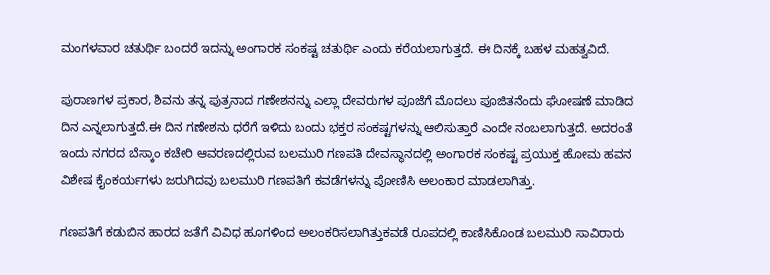ಮಂಗಳವಾರ ಚತುರ್ಥಿ ಬಂದರೆ ಇದನ್ನು ಅಂಗಾರಕ ಸಂಕಷ್ಟ ಚತುರ್ಥಿ ಎಂದು ಕರೆಯಲಾಗುತ್ತದೆ. ಈ ದಿನಕ್ಕೆ ಬಹಳ ಮಹತ್ವವಿದೆ.

ಪುರಾಣಗಳ ಪ್ರಕಾರ, ಶಿವನು ತನ್ನ ಪುತ್ರನಾದ ಗಣೇಶನನ್ನು ಎಲ್ಲಾ ದೇವರುಗಳ ಪೂಜೆಗೆ ಮೊದಲು ಪೂಜಿತನೆಂದು ಘೋಷಣೆ ಮಾಡಿದ ದಿನ ಎನ್ನಲಾಗುತ್ತದೆ.ಈ ದಿನ ಗಣೇಶನು ಧರೆಗೆ ಇಳಿದು ಬಂದು ಭಕ್ತರ ಸಂಕಷ್ಟಗಳನ್ನು ಆಲಿಸುತ್ತಾರೆ ಎಂದೇ ನಂಬಲಾಗುತ್ತದೆ. ಅದರಂತೆ ಇಂದು ನಗರದ ಬೆಸ್ಕಾಂ ಕಚೇರಿ ಆವರಣದಲ್ಲಿರುವ ಬಲಮುರಿ ಗಣಪತಿ ದೇವಸ್ಥಾನದಲ್ಲಿ ಅಂಗಾರಕ ಸಂಕಷ್ಟ ಪ್ರಯುಕ್ತ ಹೋಮ ಹವನ ವಿಶೇಷ ಕೈಂಕರ್ಯಗಳು ಜರುಗಿದವು ಬಲಮುರಿ ಗಣಪತಿಗೆ ಕವಡೆಗಳನ್ನು ಪೋಣಿಸಿ ಅಲಂಕಾರ ಮಾಡಲಾಗಿತ್ತು.

ಗಣಪತಿಗೆ ಕಡುಬಿನ ಹಾರದ ಜತೆಗೆ ವಿವಿಧ ಹೂಗಳಿಂದ ಅಲಂಕರಿಸಲಾಗಿತ್ತುಕವಡೆ ರೂಪದಲ್ಲಿ ಕಾಣಿಸಿಕೊಂಡ ಬಲಮುರಿ ಸಾವಿರಾರು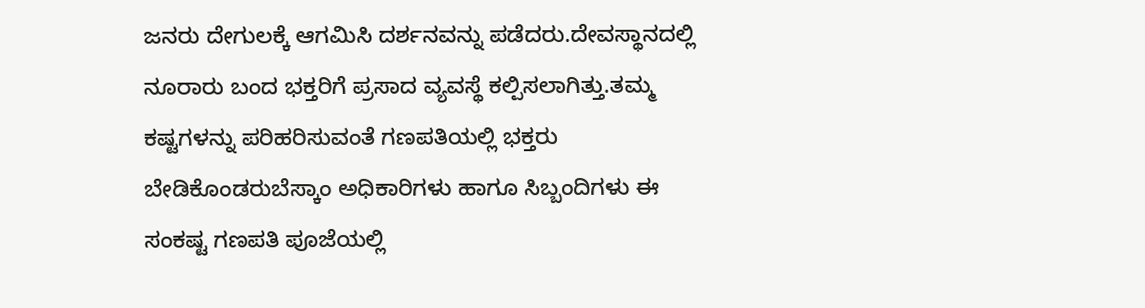ಜನರು ದೇಗುಲಕ್ಕೆ ಆಗಮಿಸಿ ದರ್ಶನವನ್ನು ಪಡೆದರು.ದೇವಸ್ಥಾನದಲ್ಲಿ ನೂರಾರು ಬಂದ ಭಕ್ತರಿಗೆ ಪ್ರಸಾದ ವ್ಯವಸ್ಥೆ ಕಲ್ಪಿಸಲಾಗಿತ್ತು.ತಮ್ಮ ಕಷ್ಟಗಳನ್ನು ಪರಿಹರಿಸುವಂತೆ ಗಣಪತಿಯಲ್ಲಿ ಭಕ್ತರು ಬೇಡಿಕೊಂಡರುಬೆಸ್ಕಾಂ ಅಧಿಕಾರಿಗಳು ಹಾಗೂ ಸಿಬ್ಬಂದಿಗಳು ಈ ಸಂಕಷ್ಟ ಗಣಪತಿ ಪೂಜೆಯಲ್ಲಿ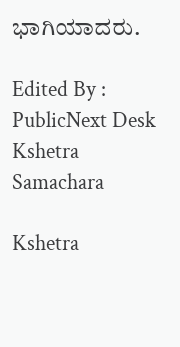ಭಾಗಿಯಾದರು.

Edited By : PublicNext Desk
Kshetra Samachara

Kshetra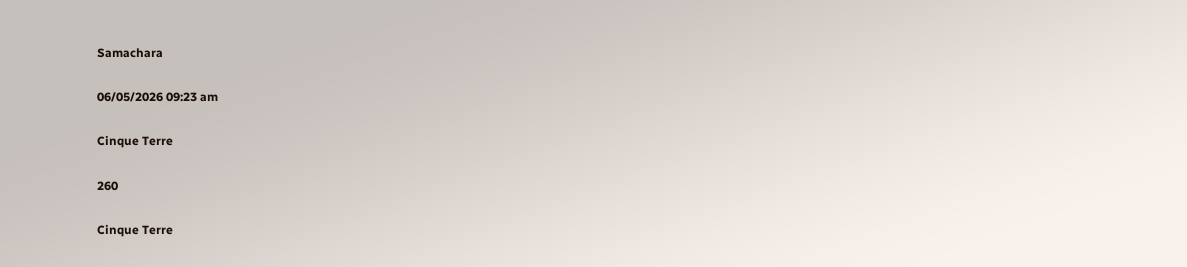Samachara

06/05/2026 09:23 am

Cinque Terre

260

Cinque Terre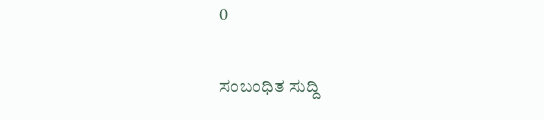0

ಸಂಬಂಧಿತ ಸುದ್ದಿ